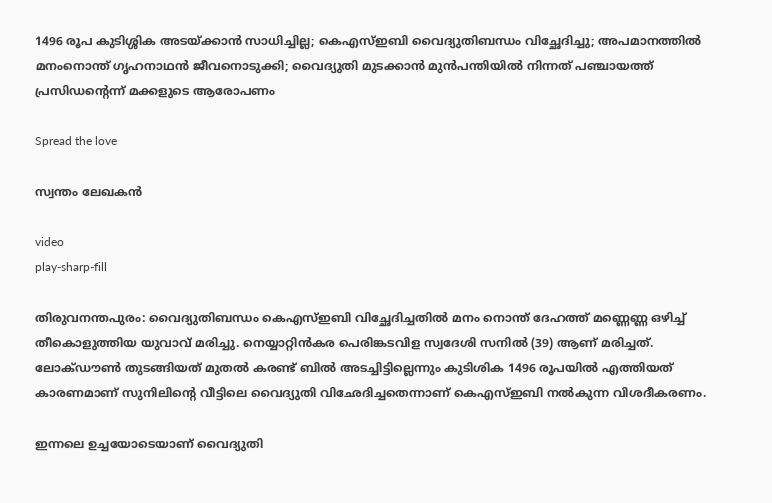1496 രൂപ കുടിശ്ശിക അടയ്ക്കാന്‍ സാധിച്ചില്ല; കെഎസ്ഇബി വൈദ്യുതിബന്ധം വിച്ഛേദിച്ചു; അപമാനത്തില്‍ മനംനൊന്ത് ഗൃഹനാഥന്‍ ജീവനൊടുക്കി; വൈദ്യുതി മുടക്കാന്‍ മുന്‍പന്തിയില്‍ നിന്നത് പഞ്ചായത്ത് പ്രസിഡന്റെന്ന് മക്കളുടെ ആരോപണം

Spread the love

സ്വന്തം ലേഖകന്‍

video
play-sharp-fill

തിരുവനന്തപുരം: വൈദ്യുതിബന്ധം കെഎസ്ഇബി വിച്ഛേദിച്ചതില്‍ മനം നൊന്ത് ദേഹത്ത് മണ്ണെണ്ണ ഒഴിച്ച് തീകൊളുത്തിയ യുവാവ് മരിച്ചു. നെയ്യാറ്റിന്‍കര പെരിങ്കടവിള സ്വദേശി സനില്‍ (39) ആണ് മരിച്ചത്. ലോക്ഡൗണ്‍ തുടങ്ങിയത് മുതല്‍ കരണ്ട് ബില്‍ അടച്ചിട്ടില്ലെന്നും കുടിശിക 1496 രൂപയില്‍ എത്തിയത് കാരണമാണ് സുനിലിന്റെ വീട്ടിലെ വൈദ്യുതി വിഛേദിച്ചതെന്നാണ് കെഎസ്ഇബി നല്‍കുന്ന വിശദീകരണം.

ഇന്നലെ ഉച്ചയോടെയാണ് വൈദ്യുതി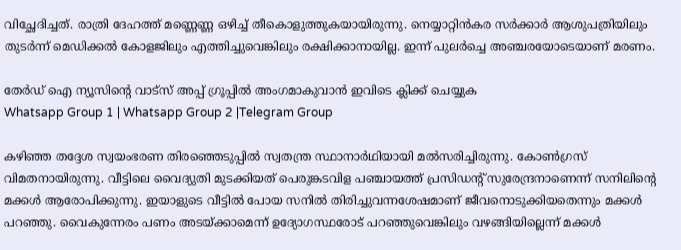വിച്ഛേദിച്ചത്. രാത്രി ദേഹത്ത് മണ്ണെണ്ണ ഒഴിച്ച് തീകൊളുത്തുകയായിരുന്നു. നെയ്യാറ്റിന്‍കര സര്‍ക്കാര്‍ ആശുപത്രിയിലും തുടര്‍ന്ന് മെഡിക്കല്‍ കോളജിലും എത്തിച്ചുവെങ്കിലും രക്ഷിക്കാനായില്ല. ഇന്ന് പുലര്‍ച്ചെ അഞ്ചരയോടെയാണ് മരണം.

തേർഡ് ഐ ന്യൂസിന്റെ വാട്സ് അപ്പ് ഗ്രൂപ്പിൽ അംഗമാകുവാൻ ഇവിടെ ക്ലിക്ക് ചെയ്യുക
Whatsapp Group 1 | Whatsapp Group 2 |Telegram Group

കഴിഞ്ഞ തദ്ദേശ സ്വയംഭരണ തിരഞ്ഞെടുപ്പില്‍ സ്വതന്ത്ര സ്ഥാനാര്‍ഥിയായി മല്‍സരിച്ചിരുന്നു. കോണ്‍ഗ്രസ് വിമതനായിരുന്നു. വീട്ടിലെ വൈദ്യുതി മുടക്കിയത് പെരുങ്കടവിള പഞ്ചായത്ത് പ്രസിഡന്റ് സുരേന്ദ്രനാണെന്ന് സനിലിന്റെ മക്കള്‍ ആരോപിക്കുന്നു. ഇയാളുടെ വീട്ടില്‍ പോയ സനില്‍ തിരിച്ചുവന്നശേഷമാണ് ജീവനൊടുക്കിയതെന്നും മക്കള്‍ പറഞ്ഞു. വൈകുന്നേരം പണം അടയ്ക്കാമെന്ന് ഉദ്യോഗസ്ഥരോട് പറഞ്ഞുവെങ്കിലും വഴങ്ങിയില്ലെന്ന് മക്കള്‍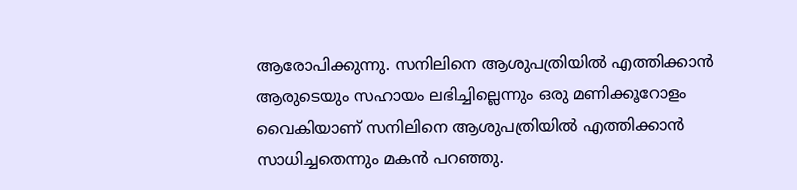ആരോപിക്കുന്നു. സനിലിനെ ആശുപത്രിയില്‍ എത്തിക്കാന്‍ ആരുടെയും സഹായം ലഭിച്ചില്ലെന്നും ഒരു മണിക്കൂറോളം വൈകിയാണ് സനിലിനെ ആശുപത്രിയില്‍ എത്തിക്കാന്‍ സാധിച്ചതെന്നും മകന്‍ പറഞ്ഞു.